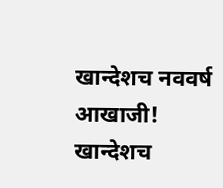खान्देशच नववर्ष आखाजी!
खान्देशच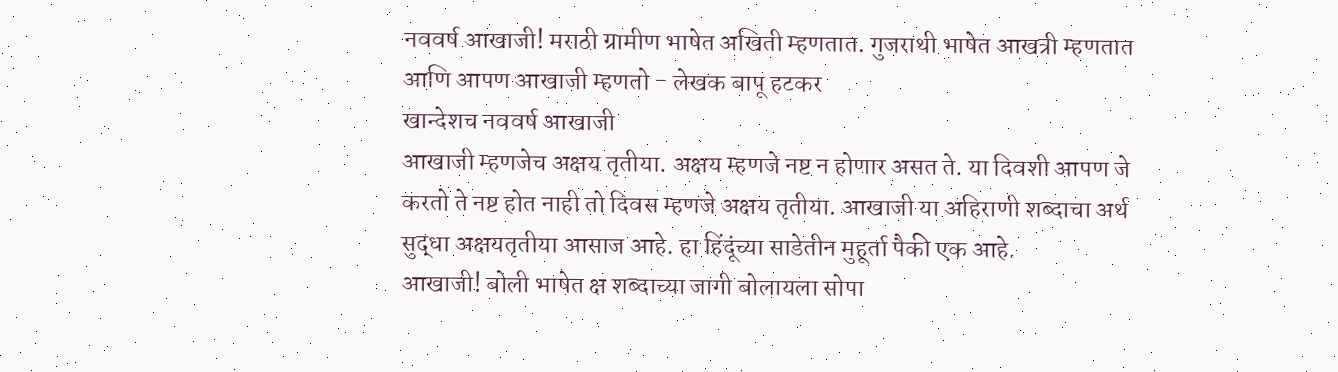नववर्ष आखाजी! मराठी ग्रामीण भाषेत अखिती म्हणतात. गुजराथी भाषेत आखत्री म्हणतात आणि आपण आखाजी म्हणतो - लेखक बापू हटकर
खान्देशच नववर्ष आखाजी
आखाजी म्हणजेच अक्षय तृतीया. अक्षय म्हणजे नष्ट न होणार असत ते. या दिवशी आपण जे करतो ते नष्ट होत नाही तो दिवस म्हणजे अक्षय तृतीया. आखाजी या अहिराणी शब्दाचा अर्थ सुद्धा अक्षयतृतीया आसाज आहे. हा हिंदूंच्या साडेतीन मुहूर्ता पैकी एक आहे.
आखाजी! बोली भाषेत क्ष शब्दाच्या जागी बोलायला सोपा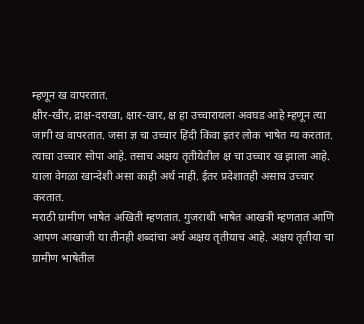म्हणून ख वापरतात.
क्षीर-खीर, द्राक्ष-दराखा, क्षार-खार, क्ष हा उच्चारायला अवघड आहे म्हणून त्या जागी ख वापरतात. जसा ज्ञ चा उच्चार हिंदी किंवा इतर लोक भाषेत ग्य करतात. त्याचा उच्चार सोपा आहे. तसाच अक्षय तृतीयेतील क्ष चा उच्चार ख झाला आहे. याला वेगळा खान्देशी असा काही अर्थ नाही. ईतर प्रदेशातही असाच उच्चार करतात.
मराठी ग्रामीण भाषेत अखिती म्हणतात. गुजराथी भाषेत आखत्री म्हणतात आणि आपण आखाजी या तीनही शब्दांचा अर्थ अक्षय तृतीयाच आहे. अक्षय तृतीया चा ग्रामीण भाषेतील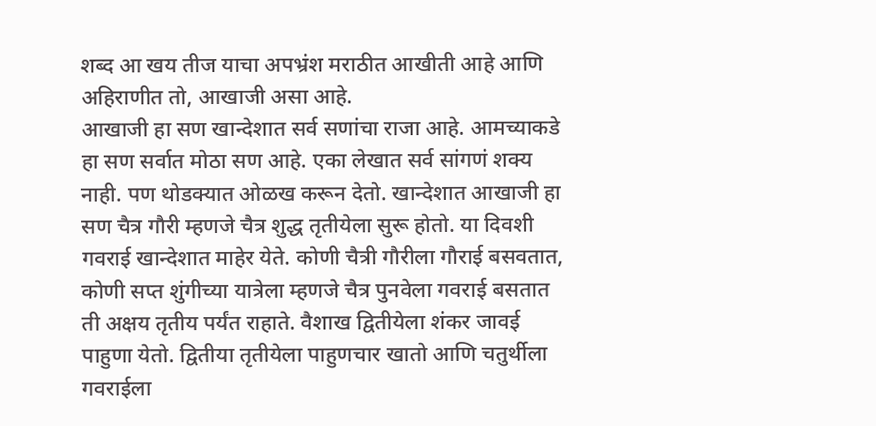शब्द आ खय तीज याचा अपभ्रंश मराठीत आखीती आहे आणि अहिराणीत तो, आखाजी असा आहे.
आखाजी हा सण खान्देशात सर्व सणांचा राजा आहे. आमच्याकडे हा सण सर्वात मोठा सण आहे. एका लेखात सर्व सांगणं शक्य नाही. पण थोडक्यात ओळख करून देतो. खान्देशात आखाजी हा सण चैत्र गौरी म्हणजे चैत्र शुद्ध तृतीयेला सुरू होतो. या दिवशी गवराई खान्देशात माहेर येते. कोणी चैत्री गौरीला गौराई बसवतात, कोणी सप्त शुंगीच्या यात्रेला म्हणजे चैत्र पुनवेला गवराई बसतात ती अक्षय तृतीय पर्यंत राहाते. वैशाख द्वितीयेला शंकर जावई पाहुणा येतो. द्वितीया तृतीयेला पाहुणचार खातो आणि चतुर्थीला गवराईला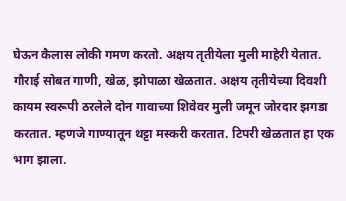घेऊन कैलास लोकी गमण करतो. अक्षय तृतीयेला मुली माहेरी येतात. गौराई सोबत गाणी, खेळ, झोपाळा खेळतात. अक्षय तृतीयेच्या दिवशी कायम स्वरूपी ठरलेले दोन गावाच्या शिवेवर मुली जमून जोरदार झगडा करतात. म्हणजे गाण्यातून थट्टा मस्करी करतात. टिपरी खेळतात हा एक भाग झाला.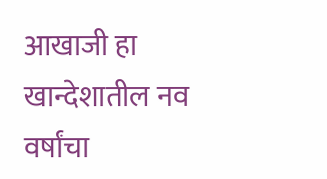आखाजी हा खान्देशातील नव वर्षांचा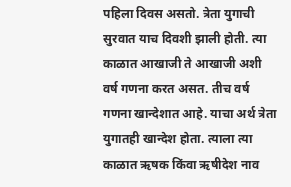पहिला दिवस असतो. त्रेता युगाची सुरवात याच दिवशी झाली होती. त्या काळात आखाजी ते आखाजी अशी वर्ष गणना करत असत. तीच वर्ष गणना खान्देशात आहे. याचा अर्थ त्रेता युगातही खान्देश होता. त्याला त्या काळात ऋषक किंवा ऋषीदेश नाव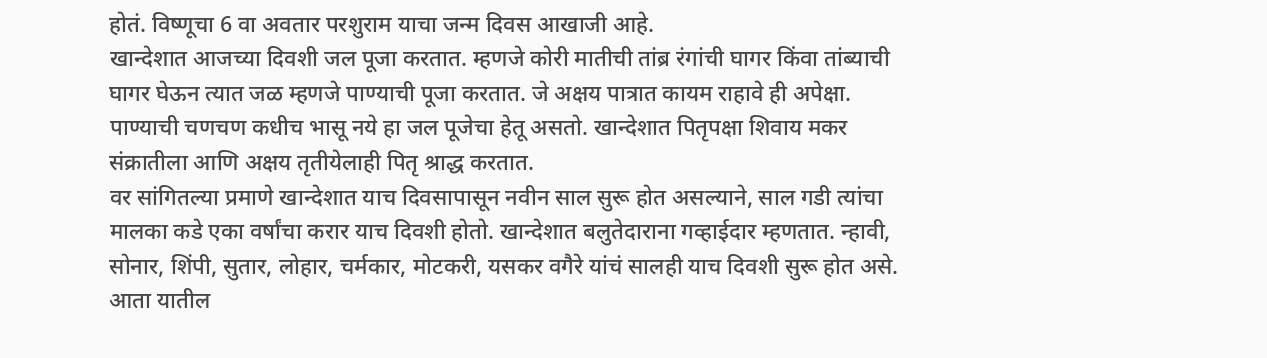होतं. विष्णूचा 6 वा अवतार परशुराम याचा जन्म दिवस आखाजी आहे.
खान्देशात आजच्या दिवशी जल पूजा करतात. म्हणजे कोरी मातीची तांब्र रंगांची घागर किंवा तांब्याची घागर घेऊन त्यात जळ म्हणजे पाण्याची पूजा करतात. जे अक्षय पात्रात कायम राहावे ही अपेक्षा. पाण्याची चणचण कधीच भासू नये हा जल पूजेचा हेतू असतो. खान्देशात पितृपक्षा शिवाय मकर संक्रातीला आणि अक्षय तृतीयेलाही पितृ श्राद्ध करतात.
वर सांगितल्या प्रमाणे खान्देशात याच दिवसापासून नवीन साल सुरू होत असल्याने, साल गडी त्यांचा मालका कडे एका वर्षांचा करार याच दिवशी होतो. खान्देशात बलुतेदाराना गव्हाईदार म्हणतात. न्हावी, सोनार, शिंपी, सुतार, लोहार, चर्मकार, मोटकरी, यसकर वगैरे यांचं सालही याच दिवशी सुरू होत असे. आता यातील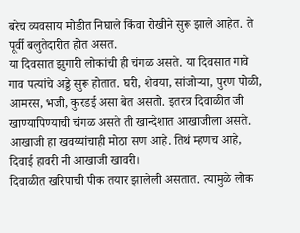बरेच व्यवसाय मोडीत निघाले किंवा रोखीने सुरू झाले आहेत. ते पूर्वी बलुतेदारीत होत असत.
या दिवसात झुगारी लोकांची ही चंगळ असते. या दिवसात गावे गाव पत्यांचे अड्डे सुरू होतात. घरी, शेवया, सांजोऱ्या, पुरण पोळी, आमरस, भजी, कुरडई असा बेत असतो. इतरत्र दिवाळीत जी खाण्यापिण्याची चंगळ असते ती खान्देशात आखाजीला असते. आखाजी हा खवय्यांचाही मोठा सण आहे. तिथं म्हणच आहे,
दिवाई हावरी नी आखाजी खावरी।
दिवाळीत खरिपाची पीक तयार झालेली असतात. त्यामुळे लोक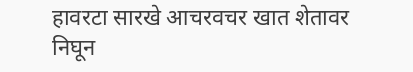हावरटा सारखे आचरवचर खात शेतावर निघून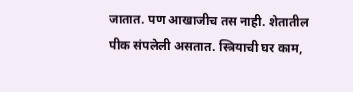जातात. पण आखाजीच तस नाही. शेतातील पीक संपलेली असतात. स्त्रियाची घर काम,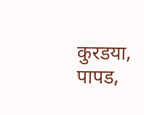कुरडया, पापड,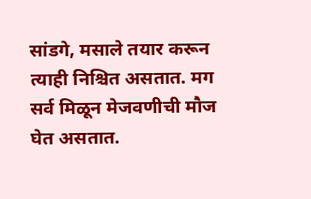सांडगे, मसाले तयार करून त्याही निश्चित असतात. मग सर्व मिळून मेजवणीची मौज घेत असतात.